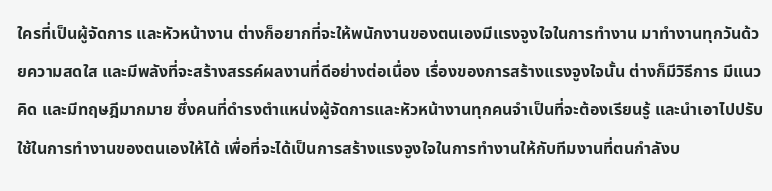ใครที่เป็นผู้จัดการ และหัวหน้างาน ต่างก็อยากที่จะให้พนักงานของตนเองมีแรงจูงใจในการทำงาน มาทำงานทุกวันด้วยความสดใส และมีพลังที่จะสร้างสรรค์ผลงานที่ดีอย่างต่อเนื่อง เรื่องของการสร้างแรงจูงใจนั้น ต่างก็มีวิธีการ มีแนวคิด และมีทฤษฎีมากมาย ซึ่งคนที่ดำรงตำแหน่งผู้จัดการและหัวหน้างานทุกคนจำเป็นที่จะต้องเรียนรู้ และนำเอาไปปรับใช้ในการทำงานของตนเองให้ได้ เพื่อที่จะได้เป็นการสร้างแรงจูงใจในการทำงานให้กับทีมงานที่ตนกำลังบ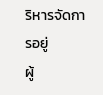ริหารจัดการอยู่
ผู้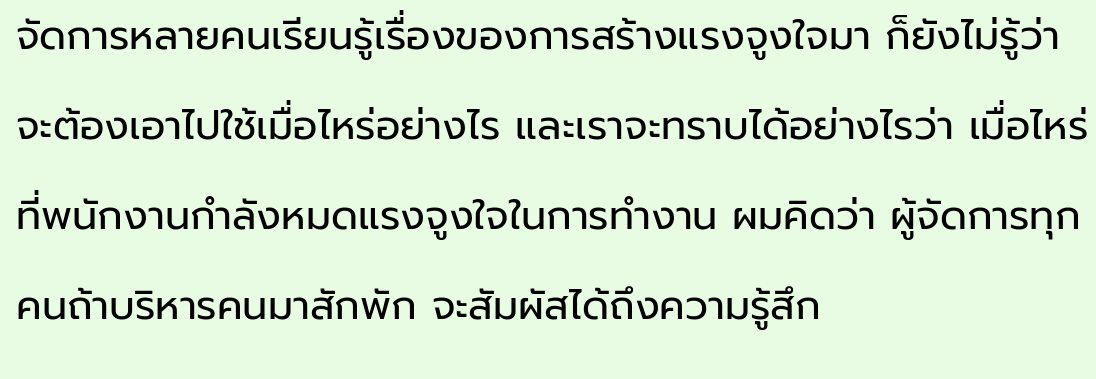จัดการหลายคนเรียนรู้เรื่องของการสร้างแรงจูงใจมา ก็ยังไม่รู้ว่าจะต้องเอาไปใช้เมื่อไหร่อย่างไร และเราจะทราบได้อย่างไรว่า เมื่อไหร่ที่พนักงานกำลังหมดแรงจูงใจในการทำงาน ผมคิดว่า ผู้จัดการทุกคนถ้าบริหารคนมาสักพัก จะสัมผัสได้ถึงความรู้สึก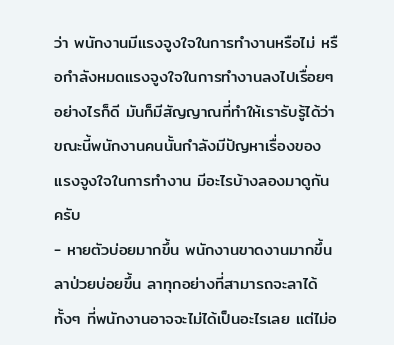ว่า พนักงานมีแรงจูงใจในการทำงานหรือไม่ หรือกำลังหมดแรงจูงใจในการทำงานลงไปเรื่อยๆ
อย่างไรก็ดี มันก็มีสัญญาณที่ทำให้เรารับรู้ได้ว่าขณะนี้พนักงานคนนั้นกำลังมีปัญหาเรื่องของแรงจูงใจในการทำงาน มีอะไรบ้างลองมาดูกันครับ
- หายตัวบ่อยมากขึ้น พนักงานขาดงานมากขึ้น ลาป่วยบ่อยขึ้น ลาทุกอย่างที่สามารถจะลาได้ ทั้งๆ ที่พนักงานอาจจะไม่ได้เป็นอะไรเลย แต่ไม่อ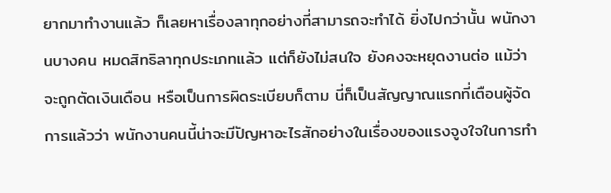ยากมาทำงานแล้ว ก็เลยหาเรื่องลาทุกอย่างที่สามารถจะทำได้ ยิ่งไปกว่านั้น พนักงานบางคน หมดสิทธิลาทุกประเภทแล้ว แต่ก็ยังไม่สนใจ ยังคงจะหยุดงานต่อ แม้ว่าจะถูกตัดเงินเดือน หรือเป็นการผิดระเบียบก็ตาม นี่ก็เป็นสัญญาณแรกที่เตือนผู้จัดการแล้วว่า พนักงานคนนี้น่าจะมีปัญหาอะไรสักอย่างในเรื่องของแรงจูงใจในการทำ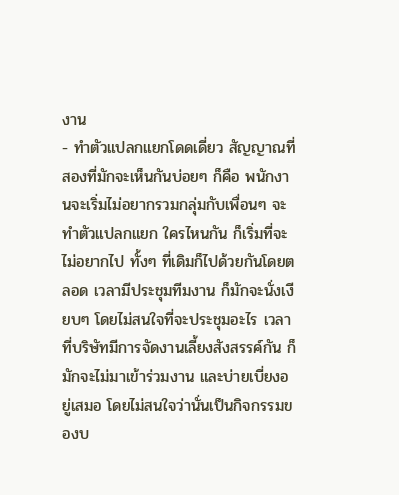งาน
- ทำตัวแปลกแยกโดดเดี่ยว สัญญาณที่สองที่มักจะเห็นกันบ่อยๆ ก็คือ พนักงานจะเริ่มไม่อยากรวมกลุ่มกับเพื่อนๆ จะทำตัวแปลกแยก ใครไหนกัน ก็เริ่มที่จะไม่อยากไป ทั้งๆ ที่เดิมก็ไปด้วยกันโดยตลอด เวลามีประชุมทีมงาน ก็มักจะนั่งเงียบๆ โดยไม่สนใจที่จะประชุมอะไร เวลาที่บริษัทมีการจัดงานเลี้ยงสังสรรค์กัน ก็มักจะไม่มาเข้าร่วมงาน และบ่ายเบี่ยงอยู่เสมอ โดยไม่สนใจว่านั่นเป็นกิจกรรมของบ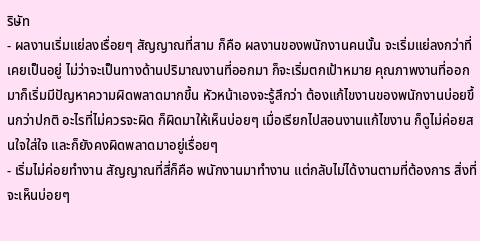ริษัท
- ผลงานเริ่มแย่ลงเรื่อยๆ สัญญาณที่สาม ก็คือ ผลงานของพนักงานคนนั้น จะเริ่มแย่ลงกว่าที่เคยเป็นอยู่ ไม่ว่าจะเป็นทางด้านปริมาณงานที่ออกมา ก็จะเริ่มตกเป้าหมาย คุณภาพงานที่ออกมาก็เริ่มมีปัญหาความผิดพลาดมากขึ้น หัวหน้าเองจะรู้สึกว่า ต้องแก้ไขงานของพนักงานบ่อยขึ้นกว่าปกติ อะไรที่ไม่ควรจะผิด ก็ผิดมาให้เห็นบ่อยๆ เมื่อเรียกไปสอนงานแก้ไขงาน ก็ดูไม่ค่อยสนใจใส่ใจ และก็ยังคงผิดพลาดมาอยู่เรื่อยๆ
- เริ่มไม่ค่อยทำงาน สัญญาณที่สี่ก็คือ พนักงานมาทำงาน แต่กลับไม่ได้งานตามที่ต้องการ สิ่งที่จะเห็นบ่อยๆ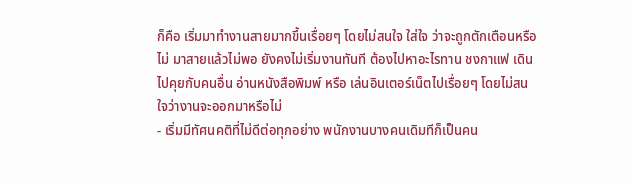ก็คือ เริ่มมาทำงานสายมากขึ้นเรื่อยๆ โดยไม่สนใจ ใส่ใจ ว่าจะถูกตักเตือนหรือไม่ มาสายแล้วไม่พอ ยังคงไม่เริ่มงานทันที ต้องไปหาอะไรทาน ชงกาแฟ เดินไปคุยกับคนอื่น อ่านหนังสือพิมพ์ หรือ เล่นอินเตอร์เน็ตไปเรื่อยๆ โดยไม่สนใจว่างานจะออกมาหรือไม่
- เริ่มมีทัศนคติที่ไม่ดีต่อทุกอย่าง พนักงานบางคนเดิมทีก็เป็นคน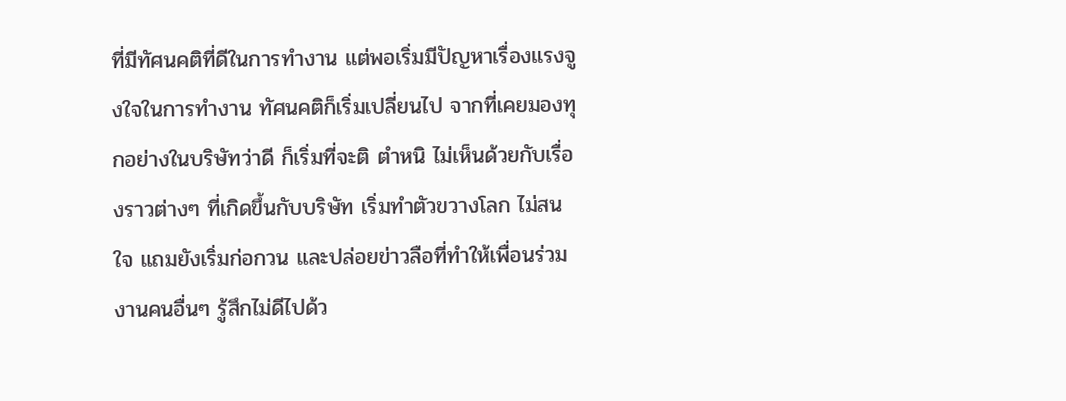ที่มีทัศนคติที่ดีในการทำงาน แต่พอเริ่มมีปัญหาเรื่องแรงจูงใจในการทำงาน ทัศนคติก็เริ่มเปลี่ยนไป จากที่เคยมองทุกอย่างในบริษัทว่าดี ก็เริ่มที่จะติ ตำหนิ ไม่เห็นด้วยกับเรื่องราวต่างๆ ที่เกิดขึ้นกับบริษัท เริ่มทำตัวขวางโลก ไม่สนใจ แถมยังเริ่มก่อกวน และปล่อยข่าวลือที่ทำให้เพื่อนร่วมงานคนอื่นๆ รู้สึกไม่ดีไปด้ว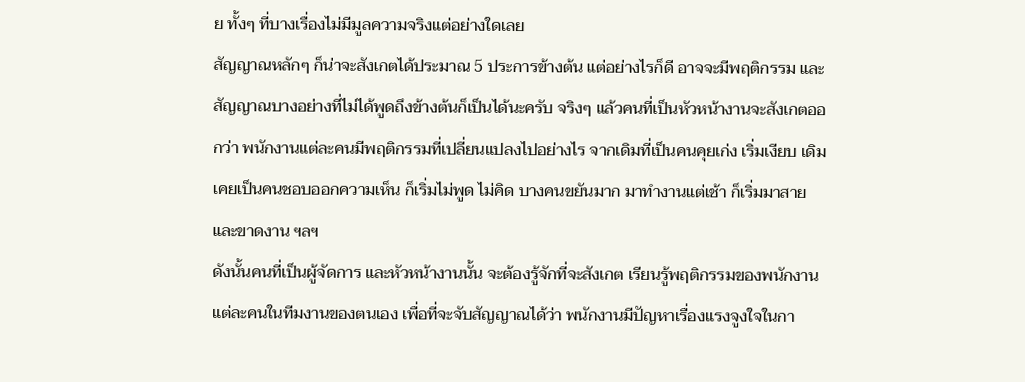ย ทั้งๆ ที่บางเรื่องไม่มีมูลความจริงแต่อย่างใดเลย
สัญญาณหลักๆ ก็น่าจะสังเกตได้ประมาณ 5 ประการข้างต้น แต่อย่างไรก็ดี อาจจะมีพฤติกรรม และสัญญาณบางอย่างที่ไม่ได้พูดถึงข้างต้นก็เป็นได้นะครับ จริงๆ แล้วคนที่เป็นหัวหน้างานจะสังเกตออกว่า พนักงานแต่ละคนมีพฤติกรรมที่เปลี่ยนแปลงไปอย่างไร จากเดิมที่เป็นคนคุยเก่ง เริ่มเงียบ เดิมเคยเป็นคนชอบออกความเห็น ก็เริ่มไม่พูด ไม่คิด บางคนขยันมาก มาทำงานแต่เช้า ก็เริ่มมาสาย และขาดงาน ฯลฯ
ดังนั้นคนที่เป็นผู้จัดการ และหัวหน้างานนั้น จะต้องรู้จักที่จะสังเกต เรียนรู้พฤติกรรมของพนักงานแต่ละคนในทีมงานของตนเอง เพื่อที่จะจับสัญญาณได้ว่า พนักงานมีปัญหาเรื่องแรงจูงใจในกา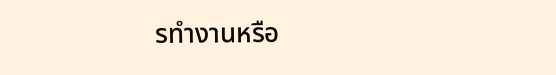รทำงานหรือ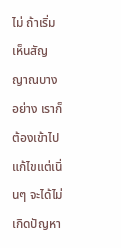ไม่ ถ้าเริ่มเห็นสัญญาณบางอย่าง เราก็ต้องเข้าไปแก้ไขแต่เนิ่นๆ จะได้ไม่เกิดปัญหา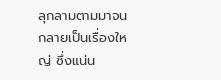ลุกลามตามมาจนกลายเป็นเรื่องใหญ่ ซึ่งแน่น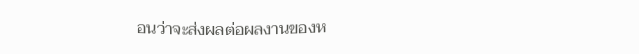อนว่าจะส่งผลต่อผลงานของห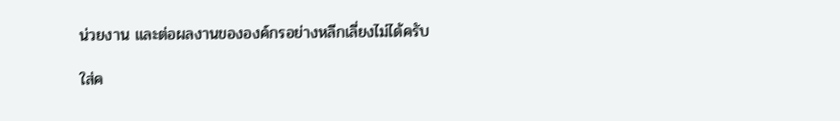น่วยงาน และต่อผลงานขององค์กรอย่างหลีกเลี่ยงไม่ได้ครับ

ใส่ค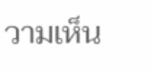วามเห็น